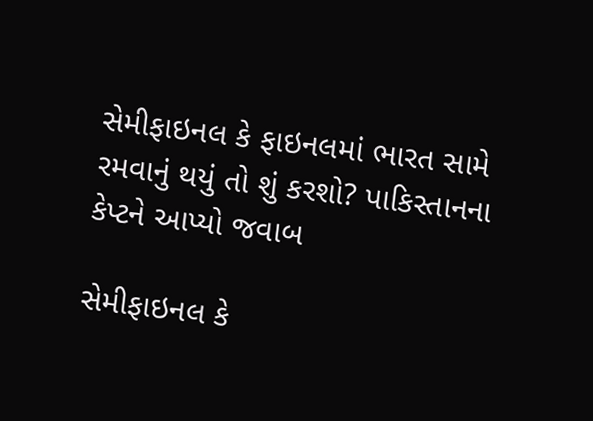સેમીફાઇનલ કે ફાઇનલમાં ભારત સામે રમવાનું થયું તો શું કરશો? પાકિસ્તાનના કેપ્ટને આપ્યો જવાબ

સેમીફાઇનલ કે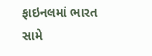ફાઇનલમાં ભારત સામે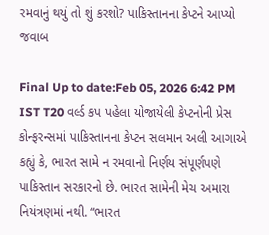રમવાનું થયું તો શું કરશો? પાકિસ્તાનના કેપ્ટને આપ્યો જવાબ

Final Up to date:Feb 05, 2026 6:42 PM IST T20 વર્લ્ડ કપ પહેલા યોજાયેલી કેપ્ટનોની પ્રેસ કોન્ફરન્સમાં પાકિસ્તાનના કેપ્ટન સલમાન અલી આગાએ કહ્યું કે, ભારત સામે ન રમવાનો નિર્ણય સંપૂર્ણપણે પાકિસ્તાન સરકારનો છે. ભારત સામેની મેચ અમારા નિયંત્રણમાં નથી. “ભારત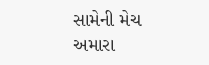સામેની મેચ અમારા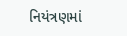નિયંત્રણમાં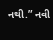નથી.” નવી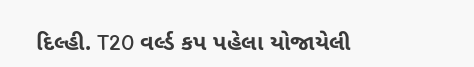દિલ્હી. T20 વર્લ્ડ કપ પહેલા યોજાયેલી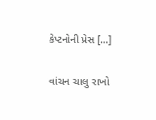કેપ્ટનોની પ્રેસ […]

વાંચન ચાલુ રાખો